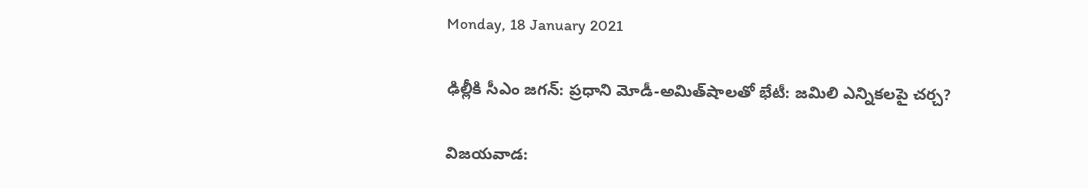Monday, 18 January 2021

ఢిల్లీకి సీఎం జగన్: ప్రధాని మోడీ-అమిత్‌షాలతో భేటీ: జమిలి ఎన్నికలపై చర్చ?

విజయవాడ: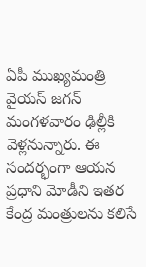ఏపీ ముఖ్యమంత్రి వైయస్ జగన్ మంగళవారం ఢిల్లీకి వెళ్లనున్నారు. ఈ సందర్భంగా ఆయన ప్రధాని మోడీని ఇతర కేంద్ర మంత్రులను కలిసే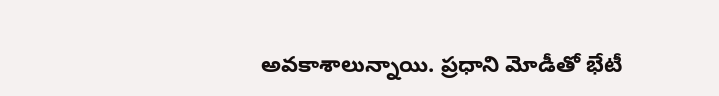అవకాశాలున్నాయి. ప్రధాని మోడీతో భేటీ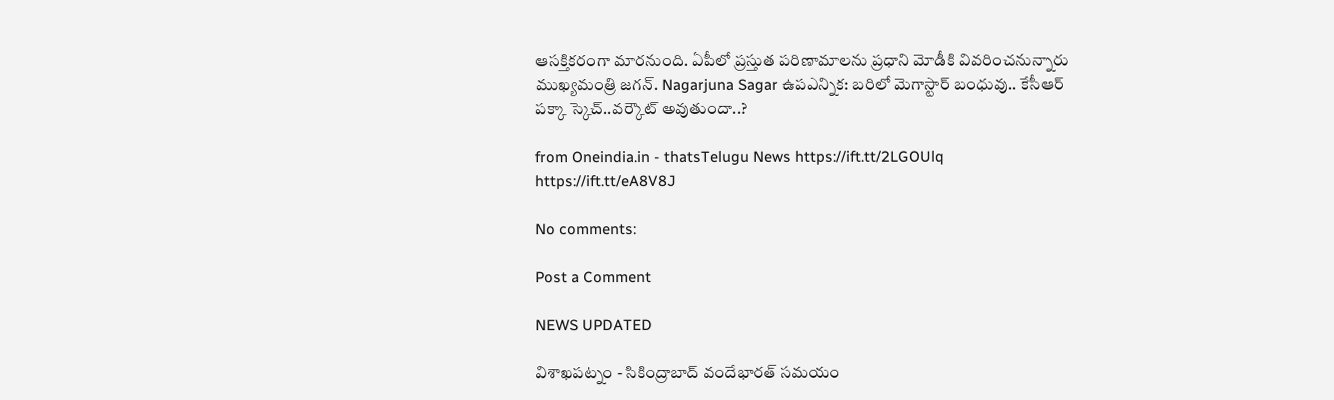ఆసక్తికరంగా మారనుంది. ఏపీలో ప్రస్తుత పరిణామాలను ప్రధాని మోడీకి వివరించనున్నారు ముఖ్యమంత్రి జగన్. Nagarjuna Sagar ఉపఎన్నిక: బరిలో మెగాస్టార్ బంధువు.. కేసీఆర్ పక్కా స్కెచ్..వర్కౌట్ అవుతుందా..?

from Oneindia.in - thatsTelugu News https://ift.tt/2LGOUlq
https://ift.tt/eA8V8J

No comments:

Post a Comment

NEWS UPDATED

విశాఖపట్నం - సికింద్రాబాద్ వందేభారత్ సమయం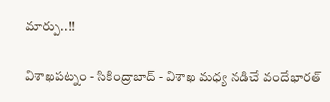మార్పు..!!

విశాఖపట్నం - సికింద్రాబాద్ - విశాఖ మధ్య నడిచే వందేభారత్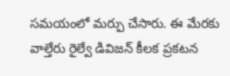సమయంలో మర్పు చేసారు. ఈ మేరకు వాల్తేరు రైల్వే డివిజన్ కీలక ప్రకటన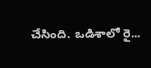చేసింది. ఒడిశాలో రై...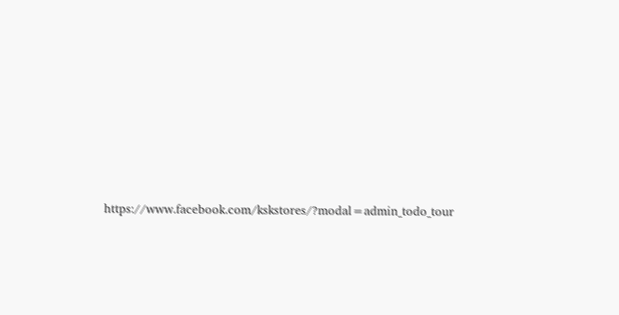https://www.facebook.com/kskstores/?modal=admin_todo_tour